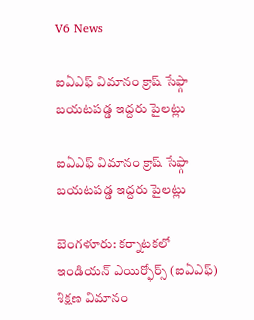V6 News

ఐఏఎఫ్ విమానం క్రాష్ సేఫ్గా బయటపడ్డ ఇద్దరు పైలట్లు

ఐఏఎఫ్ విమానం క్రాష్ సేఫ్గా బయటపడ్డ ఇద్దరు పైలట్లు

బెంగళూరు: కర్నాటకలో ఇండియన్ ఎయిర్ఫోర్స్ (ఐఏఎఫ్) శిక్షణ విమానం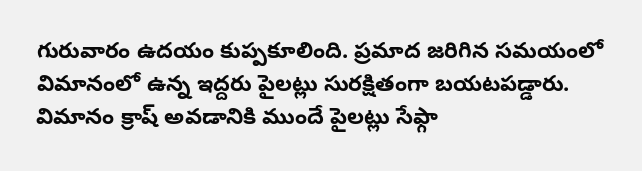గురువారం ఉదయం కుప్పకూలింది. ప్రమాద జరిగిన సమయంలో విమానంలో ఉన్న ఇద్దరు పైలట్లు సురక్షితంగా బయటపడ్డారు. విమానం క్రాష్ అవడానికి ముందే పైలట్లు సేఫ్గా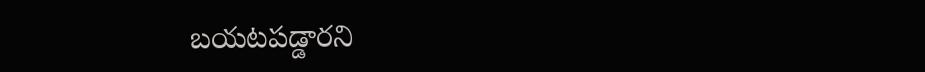బయటపడ్డారని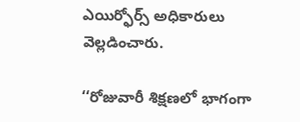ఎయిర్ఫోర్స్ అధికారులు వెల్లడించారు.

‘‘రోజువారీ శిక్షణలో భాగంగా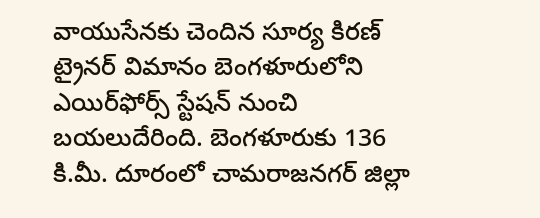వాయుసేనకు చెందిన సూర్య కిరణ్‌‌‌‌‌‌‌‌ ట్రైనర్ విమానం బెంగళూరులోని ఎయిర్‌‌‌‌‌‌‌‌ఫోర్స్‌‌‌‌‌‌‌‌ స్టేషన్‌‌‌‌‌‌‌‌ నుంచి బయలుదేరింది. బెంగళూరుకు 136 కి.మీ. దూరంలో చామ‌‌‌‌‌‌‌‌రాజ‌‌‌‌‌‌‌‌న‌‌‌‌‌‌‌‌గ‌‌‌‌‌‌‌‌ర్‌‌‌‌‌‌‌‌ జిల్లా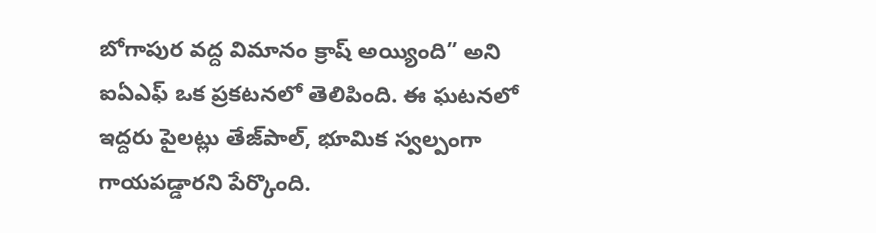బోగాపుర వద్ద విమానం క్రాష్ అయ్యింది” అని ఐఏఎఫ్ ఒక ప్రకటనలో తెలిపింది. ఈ ఘటనలో ఇద్దరు పైలట్లు తేజ్‌‌‌‌‌‌‌‌పాల్‌‌‌‌‌‌‌‌, భూమిక స్వల్పంగా గాయపడ్డారని పేర్కొంది.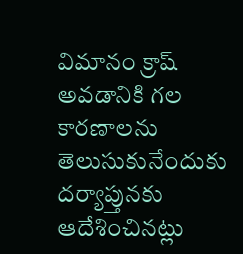విమానం క్రాష్ అవడానికి గల కారణాలను తెలుసుకునేందుకు దర్యాప్తునకు ఆదేశించినట్లు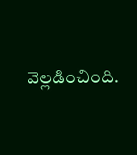వెల్లడించింది.